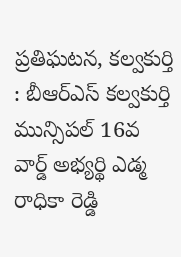ప్రతిఘటన, కల్వకుర్తి : బీఆర్ఎస్ కల్వకుర్తి మున్సిపల్ 16వ వార్డ్ అభ్యర్థి ఎడ్మ రాధికా రెడ్డి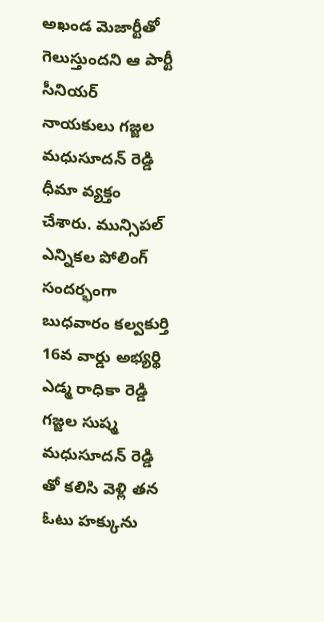అఖండ మెజార్టీతో గెలుస్తుందని ఆ పార్టీ సీనియర్ నాయకులు గజ్జల మధుసూదన్ రెడ్డి ధీమా వ్యక్తం చేశారు. మున్సిపల్ ఎన్నికల పోలింగ్ సందర్భంగా బుధవారం కల్వకుర్తి 16వ వార్డు అభ్యర్థి ఎడ్మ రాధికా రెడ్డి గజ్జల సుష్మ మధుసూదన్ రెడ్డి తో కలిసి వెళ్లి తన ఓటు హక్కును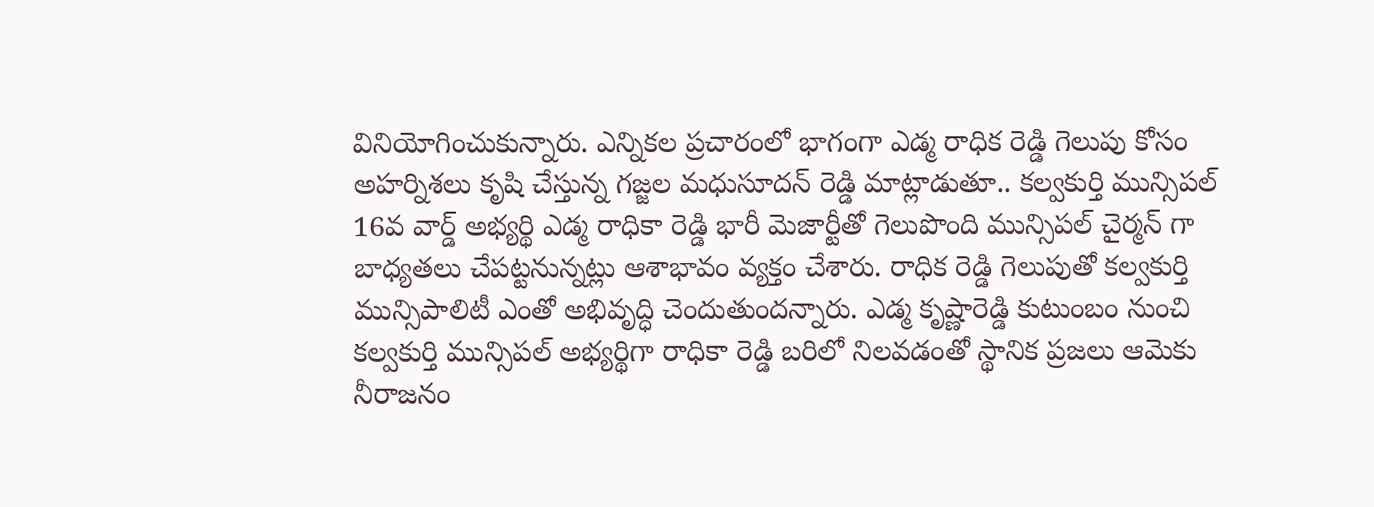వినియోగించుకున్నారు. ఎన్నికల ప్రచారంలో భాగంగా ఎడ్మ రాధిక రెడ్డి గెలుపు కోసం అహర్నిశలు కృషి చేస్తున్న గజ్జల మధుసూదన్ రెడ్డి మాట్లాడుతూ.. కల్వకుర్తి మున్సిపల్ 16వ వార్డ్ అభ్యర్థి ఎడ్మ రాధికా రెడ్డి భారీ మెజార్టీతో గెలుపొంది మున్సిపల్ చైర్మన్ గా బాధ్యతలు చేపట్టనున్నట్లు ఆశాభావం వ్యక్తం చేశారు. రాధిక రెడ్డి గెలుపుతో కల్వకుర్తి మున్సిపాలిటీ ఎంతో అభివృద్ధి చెందుతుందన్నారు. ఎడ్మ కృష్ణారెడ్డి కుటుంబం నుంచి కల్వకుర్తి మున్సిపల్ అభ్యర్థిగా రాధికా రెడ్డి బరిలో నిలవడంతో స్థానిక ప్రజలు ఆమెకు నీరాజనం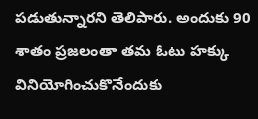పడుతున్నారని తెలిపారు. అందుకు 90 శాతం ప్రజలంతా తమ ఓటు హక్కు వినియోగించుకొనేందుకు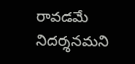రావడమే నిదర్శనమని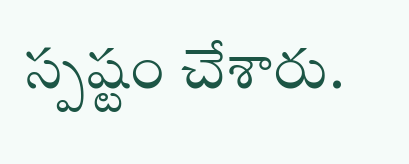స్పష్టం చేశారు.